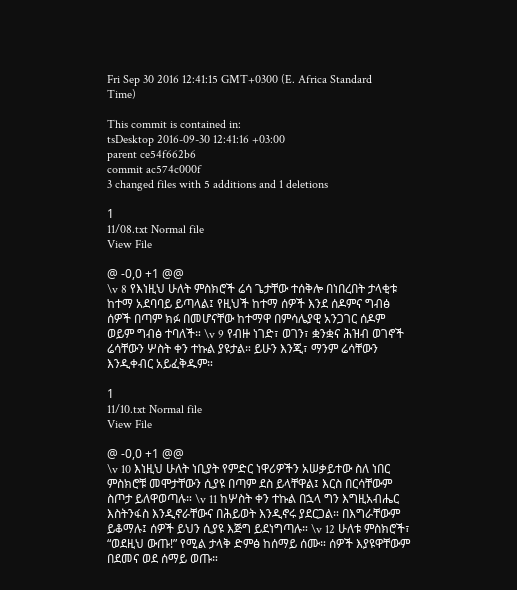Fri Sep 30 2016 12:41:15 GMT+0300 (E. Africa Standard Time)

This commit is contained in:
tsDesktop 2016-09-30 12:41:16 +03:00
parent ce54f662b6
commit ac574c000f
3 changed files with 5 additions and 1 deletions

1
11/08.txt Normal file
View File

@ -0,0 +1 @@
\v 8 የእነዚህ ሁለት ምስክሮች ሬሳ ጌታቸው ተሰቅሎ በነበረበት ታላቂቱ ከተማ አደባባይ ይጣላል፤ የዚህች ከተማ ሰዎች እንደ ሰዶምና ግብፅ ሰዎች በጣም ክፉ በመሆናቸው ከተማዋ በምሳሌያዊ አንጋገር ሰዶም ወይም ግብፅ ተባለች። \v 9 የብዙ ነገድ፣ ወገን፣ ቋንቋና ሕዝብ ወገኖች ሬሳቸውን ሦስት ቀን ተኩል ያዩታል። ይሁን እንጂ፣ ማንም ሬሳቸውን እንዲቀብር አይፈቅዱም።

1
11/10.txt Normal file
View File

@ -0,0 +1 @@
\v 10 እነዚህ ሁለት ነቢያት የምድር ነዋሪዎችን አሠቃይተው ስለ ነበር ምስክሮቹ መሞታቸውን ሲያዩ በጣም ደስ ይላቸዋል፤ እርስ በርሳቸውም ስጦታ ይለዋወጣሉ። \v 11 ከሦስት ቀን ተኩል በኋላ ግን እግዚአብሔር እስትንፋስ እንዲኖራቸውና በሕይወት እንዲኖሩ ያደርጋል። በእግራቸውም ይቆማሉ፤ ሰዎች ይህን ሲያዩ እጅግ ይደነግጣሉ። \v 12 ሁለቱ ምስክሮች፣ “ወደዚህ ውጡ!” የሚል ታላቅ ድምፅ ከሰማይ ሰሙ። ሰዎች እያዩዋቸውም በደመና ወደ ሰማይ ወጡ።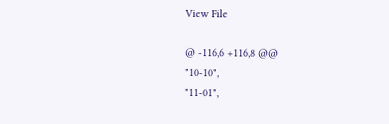View File

@ -116,6 +116,8 @@
"10-10",
"11-01",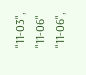"11-03",
"11-06"
"11-06",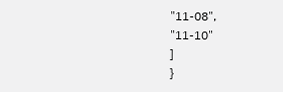"11-08",
"11-10"
]
}